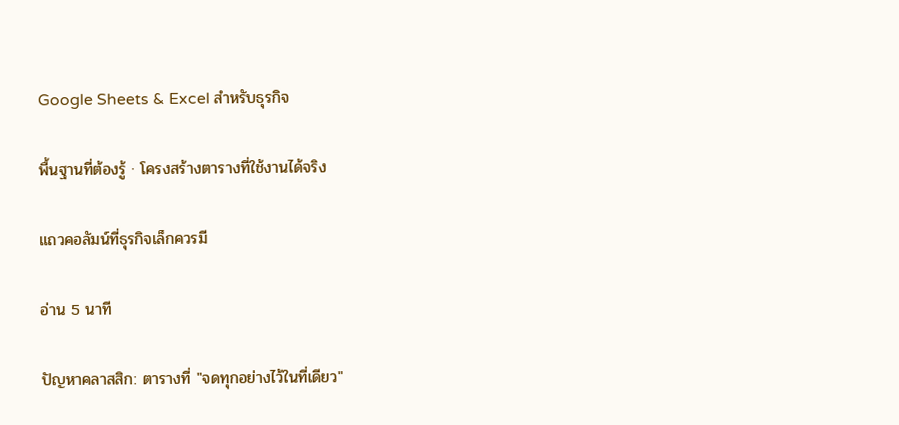Google Sheets & Excel สำหรับธุรกิจ

พื้นฐานที่ต้องรู้ · โครงสร้างตารางที่ใช้งานได้จริง

แถวคอลัมน์ที่ธุรกิจเล็กควรมี

อ่าน 5 นาที

ปัญหาคลาสสิก: ตารางที่ "จดทุกอย่างไว้ในที่เดียว"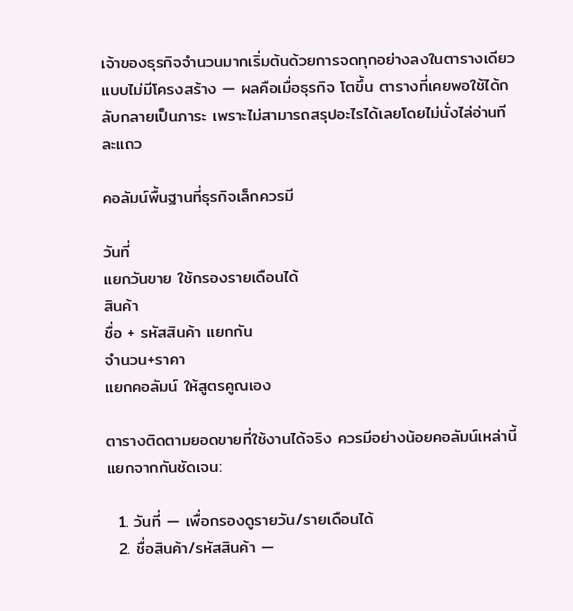เจ้าของธุรกิจจำนวนมากเริ่มต้นด้วยการจดทุกอย่างลงในตารางเดียวแบบไม่มีโครงสร้าง — ผลคือเมื่อธุรกิจ โตขึ้น ตารางที่เคยพอใช้ได้กลับกลายเป็นภาระ เพราะไม่สามารถสรุปอะไรได้เลยโดยไม่นั่งไล่อ่านทีละแถว

คอลัมน์พื้นฐานที่ธุรกิจเล็กควรมี

วันที่
แยกวันขาย ใช้กรองรายเดือนได้
สินค้า
ชื่อ + รหัสสินค้า แยกกัน
จำนวน+ราคา
แยกคอลัมน์ ให้สูตรคูณเอง

ตารางติดตามยอดขายที่ใช้งานได้จริง ควรมีอย่างน้อยคอลัมน์เหล่านี้แยกจากกันชัดเจน:

  1. วันที่ — เพื่อกรองดูรายวัน/รายเดือนได้
  2. ชื่อสินค้า/รหัสสินค้า —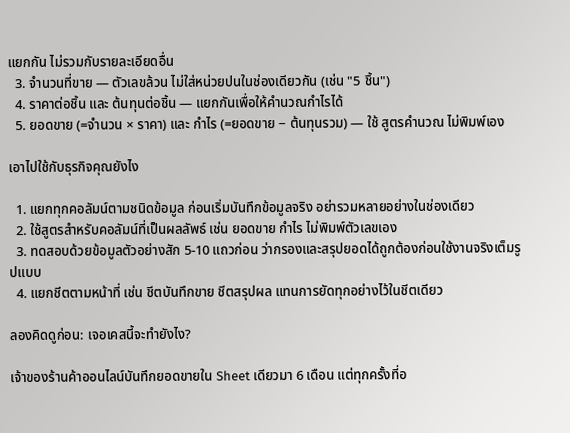แยกกัน ไม่รวมกับรายละเอียดอื่น
  3. จำนวนที่ขาย — ตัวเลขล้วน ไม่ใส่หน่วยปนในช่องเดียวกัน (เช่น "5 ชิ้น")
  4. ราคาต่อชิ้น และ ต้นทุนต่อชิ้น — แยกกันเพื่อให้คำนวณกำไรได้
  5. ยอดขาย (=จำนวน × ราคา) และ กำไร (=ยอดขาย − ต้นทุนรวม) — ใช้ สูตรคำนวณ ไม่พิมพ์เอง

เอาไปใช้กับธุรกิจคุณยังไง

  1. แยกทุกคอลัมน์ตามชนิดข้อมูล ก่อนเริ่มบันทึกข้อมูลจริง อย่ารวมหลายอย่างในช่องเดียว
  2. ใช้สูตรสำหรับคอลัมน์ที่เป็นผลลัพธ์ เช่น ยอดขาย กำไร ไม่พิมพ์ตัวเลขเอง
  3. ทดสอบด้วยข้อมูลตัวอย่างสัก 5-10 แถวก่อน ว่ากรองและสรุปยอดได้ถูกต้องก่อนใช้งานจริงเต็มรูปแบบ
  4. แยกชีตตามหน้าที่ เช่น ชีตบันทึกขาย ชีตสรุปผล แทนการยัดทุกอย่างไว้ในชีตเดียว

ลองคิดดูก่อน: เจอเคสนี้จะทำยังไง?

เจ้าของร้านค้าออนไลน์บันทึกยอดขายใน Sheet เดียวมา 6 เดือน แต่ทุกครั้งที่อ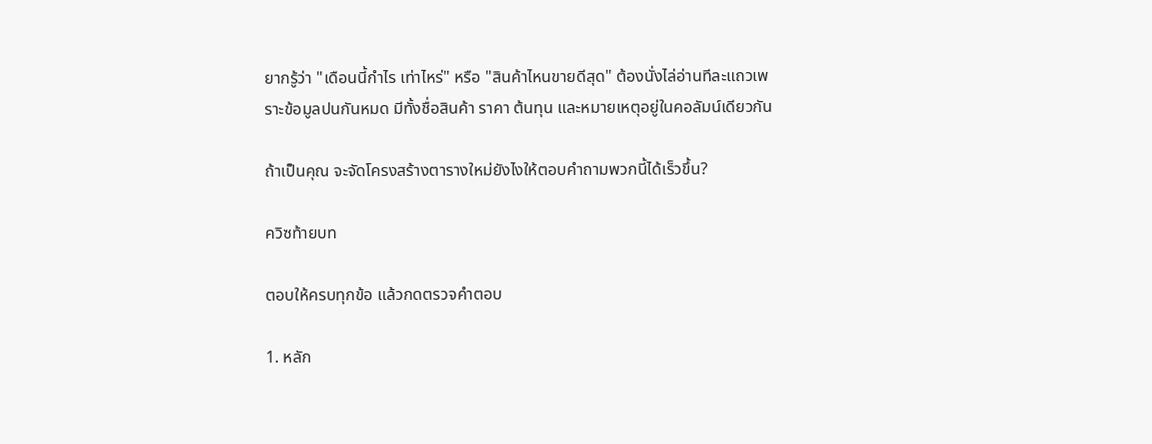ยากรู้ว่า "เดือนนี้กำไร เท่าไหร่" หรือ "สินค้าไหนขายดีสุด" ต้องนั่งไล่อ่านทีละแถวเพราะข้อมูลปนกันหมด มีทั้งชื่อสินค้า ราคา ต้นทุน และหมายเหตุอยู่ในคอลัมน์เดียวกัน

ถ้าเป็นคุณ จะจัดโครงสร้างตารางใหม่ยังไงให้ตอบคำถามพวกนี้ได้เร็วขึ้น?

ควิซท้ายบท

ตอบให้ครบทุกข้อ แล้วกดตรวจคำตอบ

1. หลัก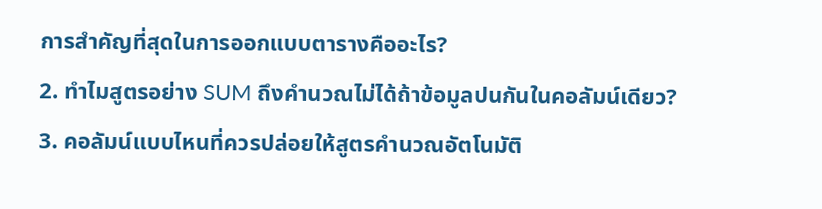การสำคัญที่สุดในการออกแบบตารางคืออะไร?
2. ทำไมสูตรอย่าง SUM ถึงคำนวณไม่ได้ถ้าข้อมูลปนกันในคอลัมน์เดียว?
3. คอลัมน์แบบไหนที่ควรปล่อยให้สูตรคำนวณอัตโนมัติ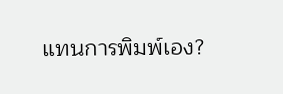แทนการพิมพ์เอง?